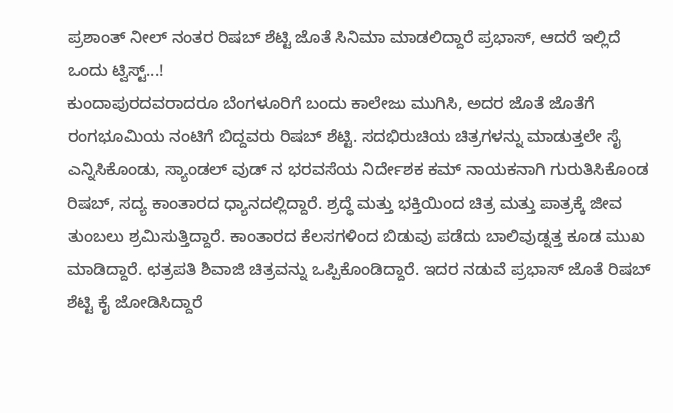ಪ್ರಶಾಂತ್ ನೀಲ್ ನಂತರ ರಿಷಬ್ ಶೆಟ್ಟಿ ಜೊತೆ ಸಿನಿಮಾ ಮಾಡಲಿದ್ದಾರೆ ಪ್ರಭಾಸ್, ಆದರೆ ಇಲ್ಲಿದೆ ಒಂದು ಟ್ವಿಸ್ಟ್...!
ಕುಂದಾಪುರದವರಾದರೂ ಬೆಂಗಳೂರಿಗೆ ಬಂದು ಕಾಲೇಜು ಮುಗಿಸಿ, ಅದರ ಜೊತೆ ಜೊತೆಗೆ ರಂಗಭೂಮಿಯ ನಂಟಿಗೆ ಬಿದ್ದವರು ರಿಷಬ್ ಶೆಟ್ಟಿ. ಸದಭಿರುಚಿಯ ಚಿತ್ರಗಳನ್ನು ಮಾಡುತ್ತಲೇ ಸೈ ಎನ್ನಿಸಿಕೊಂಡು, ಸ್ಯಾಂಡಲ್ ವುಡ್ ನ ಭರವಸೆಯ ನಿರ್ದೇಶಕ ಕಮ್ ನಾಯಕನಾಗಿ ಗುರುತಿಸಿಕೊಂಡ ರಿಷಬ್, ಸದ್ಯ ಕಾಂತಾರದ ಧ್ಯಾನದಲ್ಲಿದ್ದಾರೆ. ಶ್ರದ್ಧೆ ಮತ್ತು ಭಕ್ತಿಯಿಂದ ಚಿತ್ರ ಮತ್ತು ಪಾತ್ರಕ್ಕೆ ಜೀವ ತುಂಬಲು ಶ್ರಮಿಸುತ್ತಿದ್ದಾರೆ. ಕಾಂತಾರದ ಕೆಲಸಗಳಿಂದ ಬಿಡುವು ಪಡೆದು ಬಾಲಿವುಡ್ನತ್ತ ಕೂಡ ಮುಖ ಮಾಡಿದ್ದಾರೆ. ಛತ್ರಪತಿ ಶಿವಾಜಿ ಚಿತ್ರವನ್ನು ಒಪ್ಪಿಕೊಂಡಿದ್ದಾರೆ. ಇದರ ನಡುವೆ ಪ್ರಭಾಸ್ ಜೊತೆ ರಿಷಬ್ ಶೆಟ್ಟಿ ಕೈ ಜೋಡಿಸಿದ್ದಾರೆ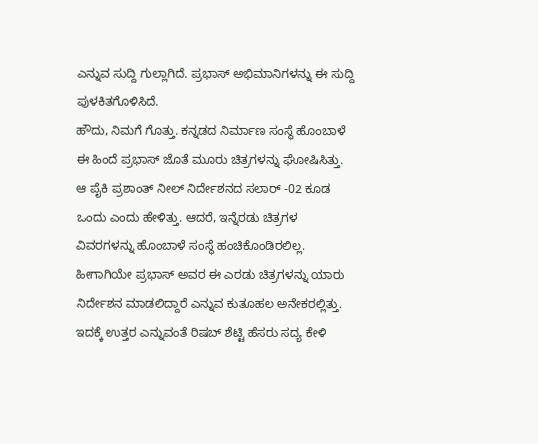ಎನ್ನುವ ಸುದ್ದಿ ಗುಲ್ಲಾಗಿದೆ. ಪ್ರಭಾಸ್ ಅಭಿಮಾನಿಗಳನ್ನು ಈ ಸುದ್ದಿ ಪುಳಕಿತಗೊಳಿಸಿದೆ.
ಹೌದು, ನಿಮಗೆ ಗೊತ್ತು. ಕನ್ನಡದ ನಿರ್ಮಾಣ ಸಂಸ್ಥೆ ಹೊಂಬಾಳೆ ಈ ಹಿಂದೆ ಪ್ರಭಾಸ್ ಜೊತೆ ಮೂರು ಚಿತ್ರಗಳನ್ನು ಘೋಷಿಸಿತ್ತು. ಆ ಪೈಕಿ ಪ್ರಶಾಂತ್ ನೀಲ್ ನಿರ್ದೇಶನದ ಸಲಾರ್ -02 ಕೂಡ ಒಂದು ಎಂದು ಹೇಳಿತ್ತು. ಆದರೆ, ಇನ್ನೆರಡು ಚಿತ್ರಗಳ ವಿವರಗಳನ್ನು ಹೊಂಬಾಳೆ ಸಂಸ್ಥೆ ಹಂಚಿಕೊಂಡಿರಲಿಲ್ಲ. ಹೀಗಾಗಿಯೇ ಪ್ರಭಾಸ್ ಅವರ ಈ ಎರಡು ಚಿತ್ರಗಳನ್ನು ಯಾರು ನಿರ್ದೇಶನ ಮಾಡಲಿದ್ದಾರೆ ಎನ್ನುವ ಕುತೂಹಲ ಅನೇಕರಲ್ಲಿತ್ತು. ಇದಕ್ಕೆ ಉತ್ತರ ಎನ್ನುವಂತೆ ರಿಷಬ್ ಶೆಟ್ಟಿ ಹೆಸರು ಸದ್ಯ ಕೇಳಿ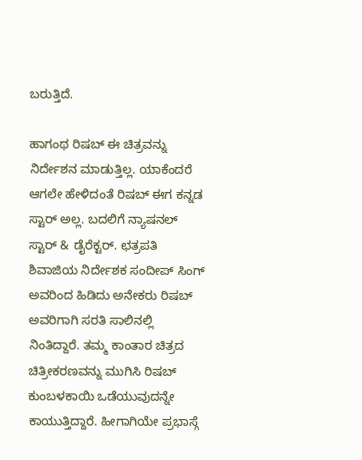ಬರುತ್ತಿದೆ.

ಹಾಗಂಥ ರಿಷಬ್ ಈ ಚಿತ್ರವನ್ನು ನಿರ್ದೇಶನ ಮಾಡುತ್ತಿಲ್ಲ. ಯಾಕೆಂದರೆ ಆಗಲೇ ಹೇಳಿದಂತೆ ರಿಷಬ್ ಈಗ ಕನ್ನಡ ಸ್ಟಾರ್ ಅಲ್ಲ. ಬದಲಿಗೆ ನ್ಯಾಷನಲ್ ಸ್ಟಾರ್ & ಡೈರೆಕ್ಟರ್. ಛತ್ರಪತಿ ಶಿವಾಜಿಯ ನಿರ್ದೇಶಕ ಸಂದೀಪ್ ಸಿಂಗ್ ಅವರಿಂದ ಹಿಡಿದು ಅನೇಕರು ರಿಷಬ್ ಅವರಿಗಾಗಿ ಸರತಿ ಸಾಲಿನಲ್ಲಿ ನಿಂತಿದ್ದಾರೆ. ತಮ್ಮ ಕಾಂತಾರ ಚಿತ್ರದ ಚಿತ್ರೀಕರಣವನ್ನು ಮುಗಿಸಿ ರಿಷಬ್ ಕುಂಬಳಕಾಯಿ ಒಡೆಯುವುದನ್ನೇ ಕಾಯುತ್ತಿದ್ದಾರೆ. ಹೀಗಾಗಿಯೇ ಪ್ರಭಾಸ್ಗೆ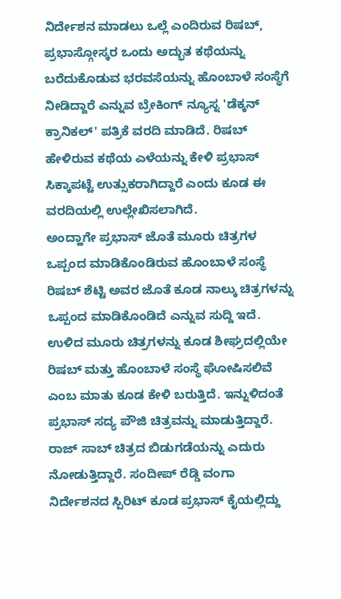ನಿರ್ದೇಶನ ಮಾಡಲು ಒಲ್ಲೆ ಎಂದಿರುವ ರಿಷಬ್, ಪ್ರಭಾಸ್ಗೋಸ್ಕರ ಒಂದು ಅದ್ಭುತ ಕಥೆಯನ್ನು ಬರೆದುಕೊಡುವ ಭರವಸೆಯನ್ನು ಹೊಂಬಾಳೆ ಸಂಸ್ಥೆಗೆ ನೀಡಿದ್ದಾರೆ ಎನ್ನುವ ಬ್ರೇಕಿಂಗ್ ನ್ಯೂಸ್ನ 'ಡೆಕ್ಕನ್ ಕ್ರಾನಿಕಲ್' ಪತ್ರಿಕೆ ವರದಿ ಮಾಡಿದೆ. ರಿಷಬ್ ಹೇಳಿರುವ ಕಥೆಯ ಎಳೆಯನ್ನು ಕೇಳಿ ಪ್ರಭಾಸ್ ಸಿಕ್ಕಾಪಟ್ಟೆ ಉತ್ಸುಕರಾಗಿದ್ದಾರೆ ಎಂದು ಕೂಡ ಈ ವರದಿಯಲ್ಲಿ ಉಲ್ಲೇಖಿಸಲಾಗಿದೆ.
ಅಂದ್ಹಾಗೇ ಪ್ರಭಾಸ್ ಜೊತೆ ಮೂರು ಚಿತ್ರಗಳ ಒಪ್ಪಂದ ಮಾಡಿಕೊಂಡಿರುವ ಹೊಂಬಾಳೆ ಸಂಸ್ಥೆ ರಿಷಬ್ ಶೆಟ್ಟಿ ಅವರ ಜೊತೆ ಕೂಡ ನಾಲ್ಕು ಚಿತ್ರಗಳನ್ನು ಒಪ್ಪಂದ ಮಾಡಿಕೊಂಡಿದೆ ಎನ್ನುವ ಸುದ್ದಿ ಇದೆ. ಉಳಿದ ಮೂರು ಚಿತ್ರಗಳನ್ನು ಕೂಡ ಶೀಘ್ರದಲ್ಲಿಯೇ ರಿಷಬ್ ಮತ್ತು ಹೊಂಬಾಳೆ ಸಂಸ್ಥೆ ಘೋಷಿಸಲಿವೆ ಎಂಬ ಮಾತು ಕೂಡ ಕೇಳಿ ಬರುತ್ತಿದೆ. ಇನ್ನುಳಿದಂತೆ ಪ್ರಭಾಸ್ ಸದ್ಯ ಪೌಜಿ ಚಿತ್ರವನ್ನು ಮಾಡುತ್ತಿದ್ದಾರೆ. ರಾಜ್ ಸಾಬ್ ಚಿತ್ರದ ಬಿಡುಗಡೆಯನ್ನು ಎದುರು ನೋಡುತ್ತಿದ್ದಾರೆ. ಸಂದೀಪ್ ರೆಡ್ಡಿ ವಂಗಾ ನಿರ್ದೇಶನದ ಸ್ಪಿರಿಟ್ ಕೂಡ ಪ್ರಭಾಸ್ ಕೈಯಲ್ಲಿದ್ದು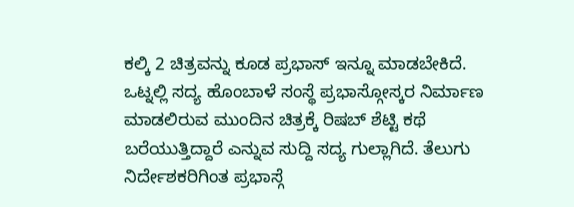ಕಲ್ಕಿ 2 ಚಿತ್ರವನ್ನು ಕೂಡ ಪ್ರಭಾಸ್ ಇನ್ನೂ ಮಾಡಬೇಕಿದೆ.
ಒಟ್ನಲ್ಲಿ ಸದ್ಯ ಹೊಂಬಾಳೆ ಸಂಸ್ಥೆ ಪ್ರಭಾಸ್ಗೋಸ್ಕರ ನಿರ್ಮಾಣ ಮಾಡಲಿರುವ ಮುಂದಿನ ಚಿತ್ರಕ್ಕೆ ರಿಷಬ್ ಶೆಟ್ಟಿ ಕಥೆ ಬರೆಯುತ್ತಿದ್ದಾರೆ ಎನ್ನುವ ಸುದ್ದಿ ಸದ್ಯ ಗುಲ್ಲಾಗಿದೆ. ತೆಲುಗು ನಿರ್ದೇಶಕರಿಗಿಂತ ಪ್ರಭಾಸ್ಗೆ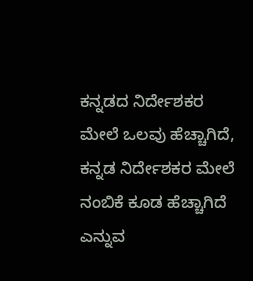ಕನ್ನಡದ ನಿರ್ದೇಶಕರ ಮೇಲೆ ಒಲವು ಹೆಚ್ಚಾಗಿದೆ, ಕನ್ನಡ ನಿರ್ದೇಶಕರ ಮೇಲೆ ನಂಬಿಕೆ ಕೂಡ ಹೆಚ್ಚಾಗಿದೆ ಎನ್ನುವ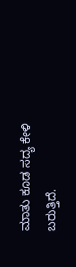ಮಾತು ಕೂಡ ಸದ್ಯ ಕೇಳಿ ಬರುತ್ತಿದೆ.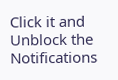Click it and Unblock the Notifications